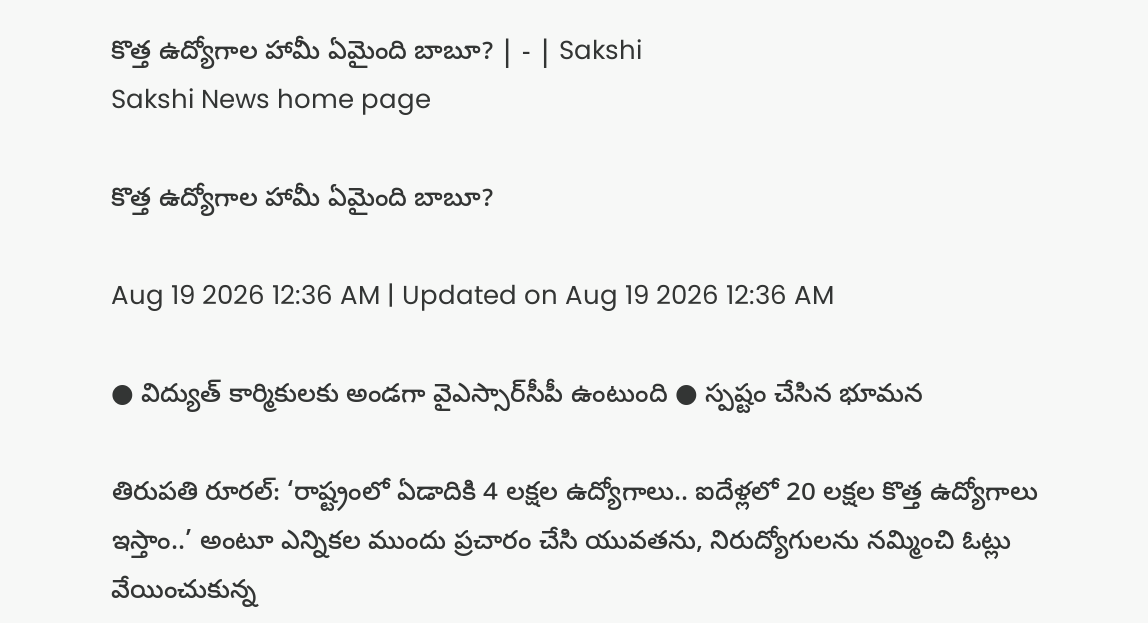కొత్త ఉద్యోగాల హామీ ఏమైంది బాబూ? | - | Sakshi
Sakshi News home page

కొత్త ఉద్యోగాల హామీ ఏమైంది బాబూ?

Aug 19 2026 12:36 AM | Updated on Aug 19 2026 12:36 AM

● విద్యుత్‌ కార్మికులకు అండగా వైఎస్సార్‌సీపీ ఉంటుంది ● స్పష్టం చేసిన భూమన

తిరుపతి రూరల్‌: ‘రాష్ట్రంలో ఏడాదికి 4 లక్షల ఉద్యోగాలు.. ఐదేళ్లలో 20 లక్షల కొత్త ఉద్యోగాలు ఇస్తాం..’ అంటూ ఎన్నికల ముందు ప్రచారం చేసి యువతను, నిరుద్యోగులను నమ్మించి ఓట్లు వేయించుకున్న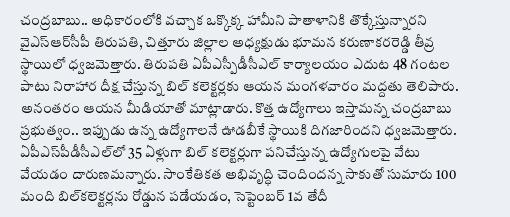చంద్రబాబు.. అధికారంలోకి వచ్చాక ఒక్కొక్క హామీని పాతాళానికి తొక్కేస్తున్నారని వైఎస్‌ఆర్‌సీపీ తిరుపతి, చిత్తూరు జిల్లాల అధ్యక్షుడు భూమన కరుణాకరరెడ్డి తీవ్ర స్థాయిలో ధ్వజమెత్తారు. తిరుపతి ఏపీఎస్పీడీసీఎల్‌ కార్యాలయం ఎదుట 48 గంటల పాటు నిరాహార దీక్ష చేస్తున్న బిల్‌ కలెక్టర్లకు ఆయన మంగళవారం మద్దతు తెలిపారు. అనంతరం ఆయన మీడియాతో మాట్లాడారు. కొత్త ఉద్యోగాలు ఇస్తామన్న చంద్రబాబు ప్రభుత్వం.. ఇప్పుడు ఉన్న ఉద్యోగాలనే ఊడబీకే స్థాయికి దిగజారిందని ధ్వజమెత్తారు. ఏపీఎస్‌పీడీసీఎల్‌లో 35 ఏళ్లుగా బిల్‌ కలెక్టర్లుగా పనిచేస్తున్న ఉద్యోగులపై వేటు వేయడం దారుణమన్నారు. సాంకేతికత అభివృద్ధి చెందిందన్న సాకుతో సుమారు 100 మంది బిల్‌కలెక్టర్లను రోడ్డున పడేయడం, సెప్టెంబర్‌ 1వ తేదీ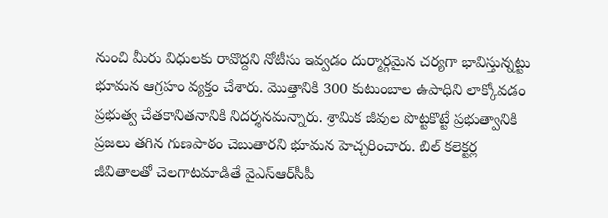నుంచి మీరు విధులకు రావొద్దని నోటీసు ఇవ్వడం దుర్మార్గమైన చర్యగా భావిస్తున్నట్టు భూమన ఆగ్రహం వ్యక్తం చేశారు. మొత్తానికి 300 కుటుంబాల ఉపాధిని లాక్కోవడం ప్రభుత్వ చేతకానితనానికి నిదర్శనమన్నారు. శ్రామిక జీవుల పొట్టకొట్టే ప్రభుత్వానికి ప్రజలు తగిన గుణపాఠం చెబుతారని భూమన హెచ్చరించారు. బిల్‌ కలెక్టర్ల జీవితాలతో చెలగాటమాడితే వైఎస్‌ఆర్‌సీపీ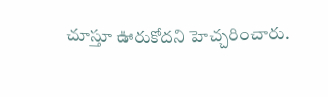చూస్తూ ఊరుకోదని హెచ్చరించారు.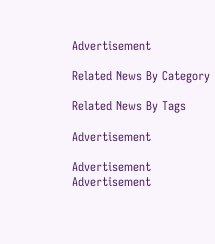Advertisement

Related News By Category

Related News By Tags

Advertisement

Advertisement
Advertisement